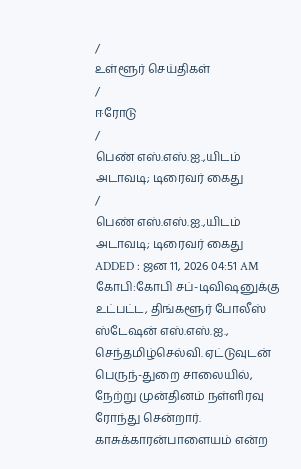/
உள்ளூர் செய்திகள்
/
ஈரோடு
/
பெண் எஸ்.எஸ்.ஐ.,யிடம் அடாவடி; டிரைவர் கைது
/
பெண் எஸ்.எஸ்.ஐ.,யிடம் அடாவடி; டிரைவர் கைது
ADDED : ஜன 11, 2026 04:51 AM
கோபி:கோபி சப்-டிவிஷனுக்கு உட்பட்ட, திங்களூர் போலீஸ் ஸ்டேஷன் எஸ்.எஸ்.ஐ., செந்தமிழ்செல்வி. ஏட்டுவுடன் பெருந்-துறை சாலையில், நேற்று முன்தினம் நள்ளிரவு ரோந்து சென்றார்.
காசுக்காரன்பாளையம் என்ற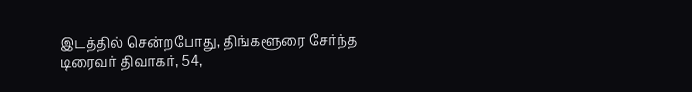இடத்தில் சென்றபோது, திங்களூரை சேர்ந்த டிரைவர் திவாகர், 54,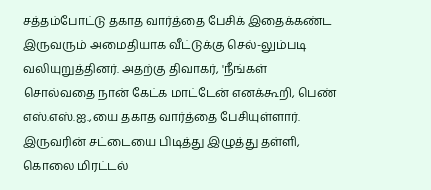சத்தம்போட்டு தகாத வார்த்தை பேசிக் இதைக்கண்ட இருவரும் அமைதியாக வீட்டுக்கு செல்-லும்படி வலியுறுத்தினர். அதற்கு திவாகர், 'நீங்கள் சொல்வதை நான் கேட்க மாட்டேன் எனக்கூறி, பெண் எஸ்.எஸ்.ஐ.,யை தகாத வார்த்தை பேசியுள்ளார். இருவரின் சட்டையை பிடித்து இழுத்து தள்ளி, கொலை மிரட்டல்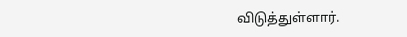விடுத்துள்ளார்.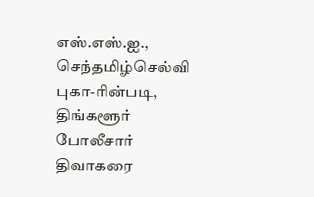எஸ்.எஸ்.ஐ., செந்தமிழ்செல்வி புகா-ரின்படி, திங்களூர் போலீசார் திவாகரை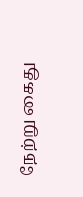நேற்று கைது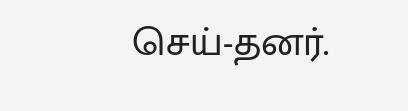செய்-தனர்.